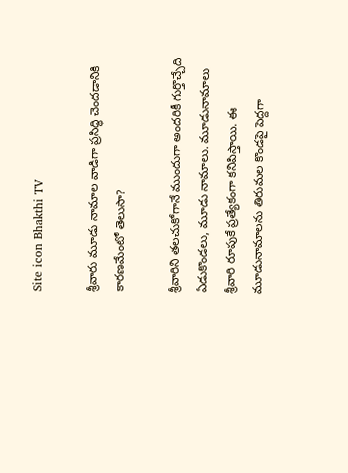Site icon Bhakthi TV

శ్రీవారు మూడు నామాల వాడిగా ప్రసిద్ధి చెందడానికి కారణమేంటో తెలుసా?

శ్రీవారిని తలచుకోగానే ముందుగా అందరికీ గుర్తొచ్చేది ఏడుకొండలు, మూడు నామాలు. మూడునామాలు శ్రీవారి రూపుకే ప్రత్యేకంగా కనిపిస్తాయి. ఈ మూడునామాలను తిరుమల కొండపై పెద్దగా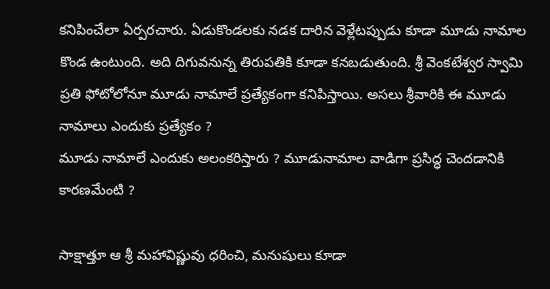కనిపించేలా ఏర్పరచారు. ఏడుకొండలకు నడక దారిన వెళ్లేటప్పుడు కూడా మూడు నామాల కొండ ఉంటుంది. అది దిగువనున్న తిరుపతికి కూడా కనబడుతుంది. శ్రీ వెంకటేశ్వర స్వామి ప్రతి ఫోటోలోనూ మూడు నామాలే ప్రత్యేకంగా కనిపిస్తాయి. అసలు శ్రీవారికి ఈ మూడు నామాలు ఎందుకు ప్రత్యేకం ?
మూడు నామాలే ఎందుకు అలంకరిస్తారు ? మూడునామాల వాడిగా ప్రసిద్ధ చెందడానికి కారణమేంటి ?

సాక్షాత్తూ ఆ శ్రీ మహావిష్ణువు ధరించి, మనుషులు కూడా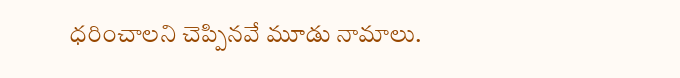ధరించాలని చెప్పినవే మూడు నామాలు.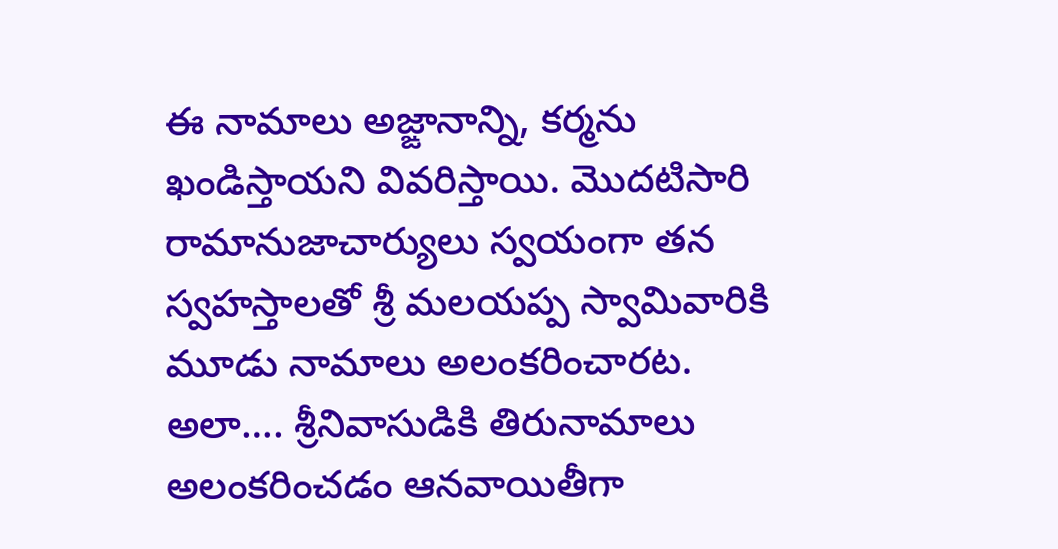ఈ నామాలు అజ్ఙానాన్ని, కర్మను ఖండిస్తాయని వివరిస్తాయి. మొదటిసారి రామానుజాచార్యులు స్వయంగా తన స్వహస్తాలతో శ్రీ మలయప్ప స్వామివారికి మూడు నామాలు అలంకరించారట. అలా…. శ్రీనివాసుడికి తిరునామాలు అలంకరించడం ఆనవాయితీగా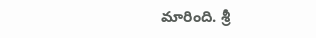మారింది. శ్రీ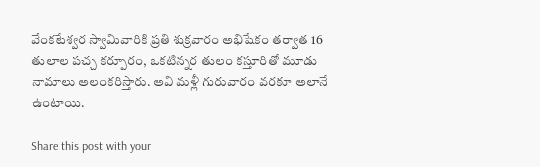వేంకటేశ్వర స్వామివారికి ప్రతి శుక్రవారం అభిషేకం తర్వాత 16 తులాల పచ్చ కర్పూరం, ఒకటిన్నర తులం కస్తూరితో మూడు నామాలు అలంకరిస్తారు. అవి మళ్లీ గురువారం వరకూ అలానే ఉంటాయి.

Share this post with your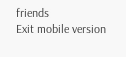friends
Exit mobile version